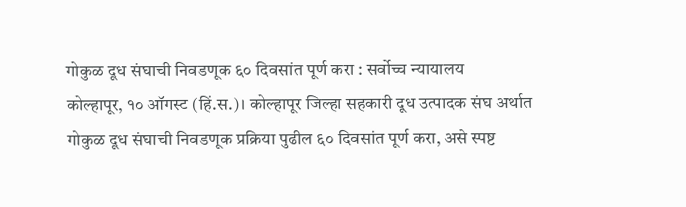गोकुळ दूध संघाची निवडणूक ६० दिवसांत पूर्ण करा : सर्वोच्च न्यायालय
कोल्हापूर, १० ऑगस्ट (हिं.स.)। कोल्हापूर जिल्हा सहकारी दूध उत्पादक संघ अर्थात गोकुळ दूध संघाची निवडणूक प्रक्रिया पुढील ६० दिवसांत पूर्ण करा, असे स्पष्ट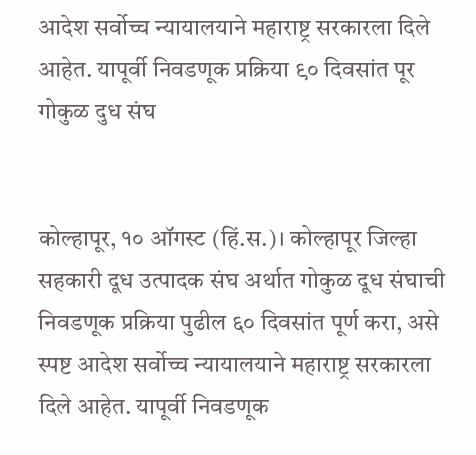आदेश सर्वोच्च न्यायालयाने महाराष्ट्र सरकारला दिले आहेत. यापूर्वी निवडणूक प्रक्रिया ९० दिवसांत पूर
गोकुळ दुध संघ


कोल्हापूर, १० ऑगस्ट (हिं.स.)। कोल्हापूर जिल्हा सहकारी दूध उत्पादक संघ अर्थात गोकुळ दूध संघाची निवडणूक प्रक्रिया पुढील ६० दिवसांत पूर्ण करा, असे स्पष्ट आदेश सर्वोच्च न्यायालयाने महाराष्ट्र सरकारला दिले आहेत. यापूर्वी निवडणूक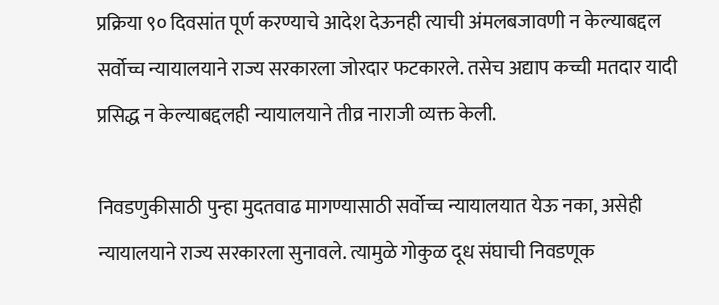प्रक्रिया ९० दिवसांत पूर्ण करण्याचे आदेश देऊनही त्याची अंमलबजावणी न केल्याबद्दल सर्वोच्च न्यायालयाने राज्य सरकारला जोरदार फटकारले. तसेच अद्याप कच्ची मतदार यादी प्रसिद्ध न केल्याबद्दलही न्यायालयाने तीव्र नाराजी व्यक्त केली.

निवडणुकीसाठी पुन्हा मुदतवाढ मागण्यासाठी सर्वोच्च न्यायालयात येऊ नका, असेही न्यायालयाने राज्य सरकारला सुनावले. त्यामुळे गोकुळ दूध संघाची निवडणूक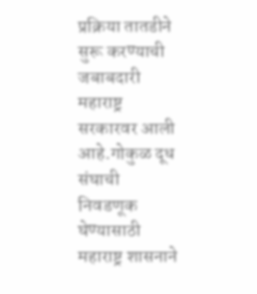प्रक्रिया तातडीने सुरू करण्याची जबाबदारी महाराष्ट्र सरकारवर आली आहे.गोकुळ दूध संघाची निवडणूक घेण्यासाठी महाराष्ट्र शासनाने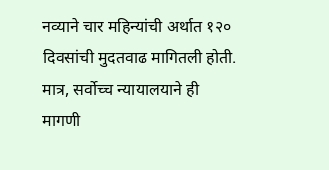नव्याने चार महिन्यांची अर्थात १२० दिवसांची मुदतवाढ मागितली होती. मात्र, सर्वोच्च न्यायालयाने ही मागणी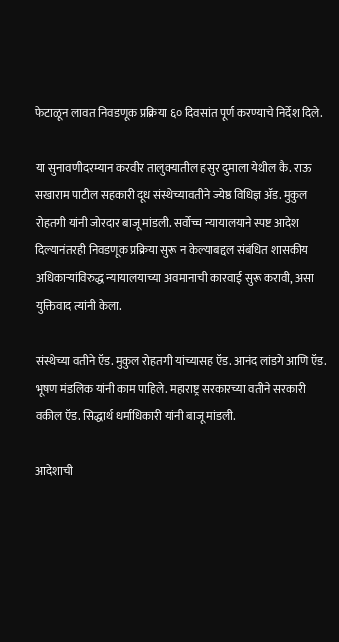फेटाळून लावत निवडणूक प्रक्रिया ६० दिवसांत पूर्ण करण्याचे निर्देश दिले.

या सुनावणीदरम्यान करवीर तालुक्यातील हसुर दुमाला येथील कै. राऊ सखाराम पाटील सहकारी दूध संस्थेच्यावतीने ज्येष्ठ विधिज्ञ ॲड. मुकुल रोहतगी यांनी जोरदार बाजू मांडली. सर्वोच्च न्यायालयाने स्पष्ट आदेश दिल्यानंतरही निवडणूक प्रक्रिया सुरू न केल्याबद्दल संबंधित शासकीय अधिकाऱ्यांविरुद्ध न्यायालयाच्या अवमानाची कारवाई सुरू करावी, असा युक्तिवाद त्यांनी केला.

संस्थेच्या वतीने ऍड. मुकुल रोहतगी यांच्यासह ऍड. आनंद लांडगे आणि ऍड. भूषण मंडलिक यांनी काम पाहिले. महाराष्ट्र सरकारच्या वतीने सरकारी वकील ऍड. सिद्धार्थ धर्माधिकारी यांनी बाजू मांडली.

आदेशाची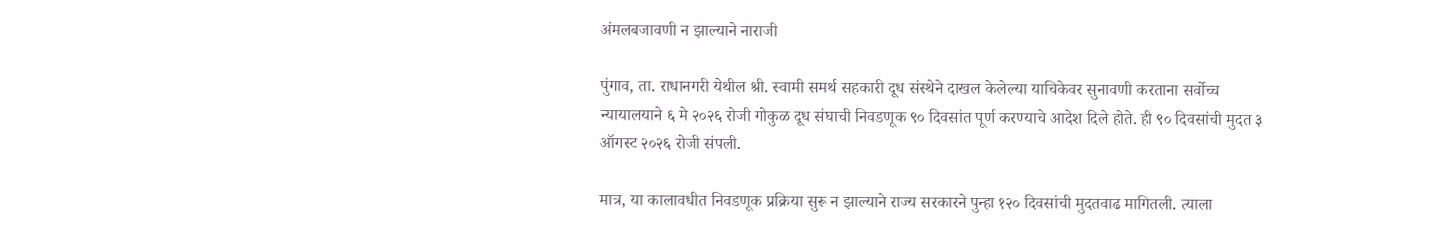अंमलबजावणी न झाल्याने नाराजी

पुंगाव, ता. राधानगरी येथील श्री. स्वामी समर्थ सहकारी दूध संस्थेने दाखल केलेल्या याचिकेवर सुनावणी करताना सर्वोच्च न्यायालयाने ६ मे २०२६ रोजी गोकुळ दूध संघाची निवडणूक ९० दिवसांत पूर्ण करण्याचे आदेश दिले होते. ही ९० दिवसांची मुदत ३ ऑगस्ट २०२६ रोजी संपली.

मात्र, या कालावधीत निवडणूक प्रक्रिया सुरू न झाल्याने राज्य सरकारने पुन्हा १२० दिवसांची मुदतवाढ मागितली. त्याला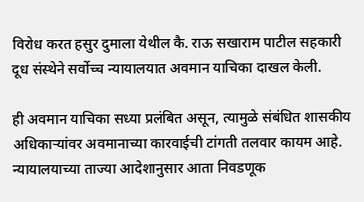विरोध करत हसुर दुमाला येथील कै. राऊ सखाराम पाटील सहकारी दूध संस्थेने सर्वोच्च न्यायालयात अवमान याचिका दाखल केली.

ही अवमान याचिका सध्या प्रलंबित असून, त्यामुळे संबंधित शासकीय अधिकाऱ्यांवर अवमानाच्या कारवाईची टांगती तलवार कायम आहे. न्यायालयाच्या ताज्या आदेशानुसार आता निवडणूक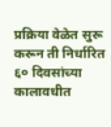प्रक्रिया वेळेत सुरू करून ती निर्धारित ६० दिवसांच्या कालावधीत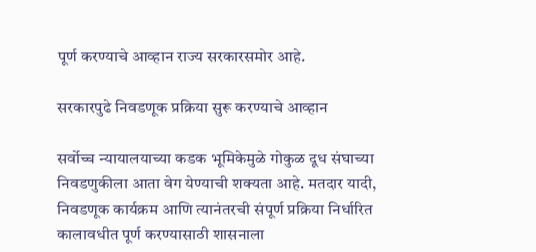पूर्ण करण्याचे आव्हान राज्य सरकारसमोर आहे.

सरकारपुढे निवडणूक प्रक्रिया सुरू करण्याचे आव्हान

सर्वोच्च न्यायालयाच्या कडक भूमिकेमुळे गोकुळ दूध संघाच्या निवडणुकीला आता वेग येण्याची शक्यता आहे. मतदार यादी, निवडणूक कार्यक्रम आणि त्यानंतरची संपूर्ण प्रक्रिया निर्धारित कालावधीत पूर्ण करण्यासाठी शासनाला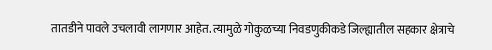तातडीने पावले उचलावी लागणार आहेत. त्यामुळे गोकुळच्या निवडणुकीकडे जिल्ह्यातील सहकार क्षेत्राचे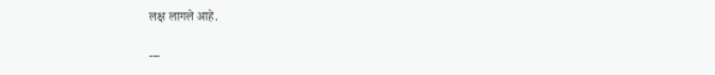लक्ष लागले आहे.

---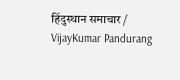हिंदुस्थान समाचार / VijayKumar Pandurang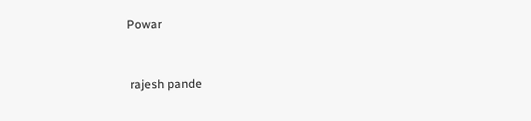Powar


 rajesh pande